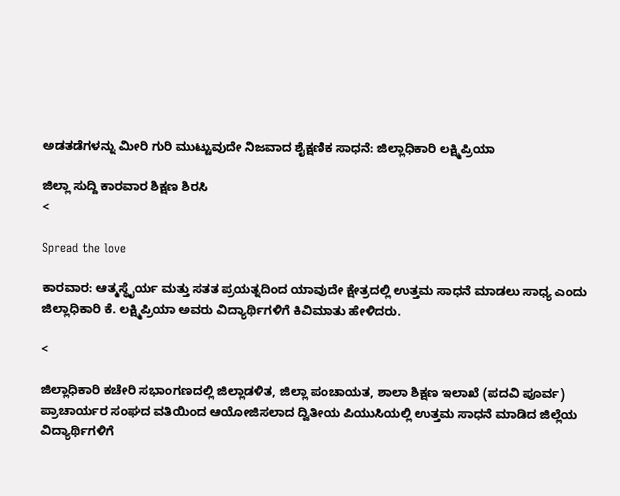ಅಡತಡೆಗಳನ್ನು ಮೀರಿ ಗುರಿ ಮುಟ್ಟುವುದೇ ನಿಜವಾದ ಶೈಕ್ಷಣಿಕ ಸಾಧನೆ: ಜಿಲ್ಲಾಧಿಕಾರಿ ಲಕ್ಷ್ಮಿಪ್ರಿಯಾ

ಜಿಲ್ಲಾ ಸುದ್ದಿ ಕಾರವಾರ ಶಿಕ್ಷಣ ಶಿರಸಿ
<

Spread the love

ಕಾರವಾರ: ಆತ್ಮಸ್ಥೈರ್ಯ ಮತ್ತು ಸತತ ಪ್ರಯತ್ನದಿಂದ ಯಾವುದೇ ಕ್ಷೇತ್ರದಲ್ಲಿ ಉತ್ತಮ ಸಾಧನೆ ಮಾಡಲು ಸಾಧ್ಯ ಎಂದು ಜಿಲ್ಲಾಧಿಕಾರಿ ಕೆ. ಲಕ್ಷ್ಮಿಪ್ರಿಯಾ ಅವರು ವಿದ್ಯಾರ್ಥಿಗಳಿಗೆ ಕಿವಿಮಾತು ಹೇಳಿದರು.

<

ಜಿಲ್ಲಾಧಿಕಾರಿ ಕಚೇರಿ ಸಭಾಂಗಣದಲ್ಲಿ ಜಿಲ್ಲಾಡಳಿತ, ಜಿಲ್ಲಾ ಪಂಚಾಯತ, ಶಾಲಾ ಶಿಕ್ಷಣ ಇಲಾಖೆ (ಪದವಿ ಪೂರ್ವ) ಪ್ರಾಚಾರ್ಯರ ಸಂಘದ ವತಿಯಿಂದ ಆಯೋಜಿಸಲಾದ ದ್ವಿತೀಯ ಪಿಯುಸಿಯಲ್ಲಿ ಉತ್ತಮ ಸಾಧನೆ ಮಾಡಿದ ಜಿಲ್ಲೆಯ
ವಿದ್ಯಾರ್ಥಿಗಳಿಗೆ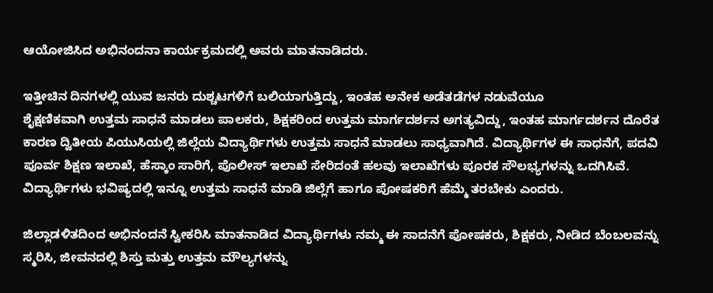ಆಯೋಜಿಸಿದ ಅಭಿನಂದನಾ ಕಾರ್ಯಕ್ರಮದಲ್ಲಿ ಅವರು ಮಾತನಾಡಿದರು.

ಇತ್ತೀಚಿನ ದಿನಗಳಲ್ಲಿ ಯುವ ಜನರು ದುಶ್ಚಟಗಳಿಗೆ ಬಲಿಯಾಗುತ್ತಿದ್ದು, ಇಂತಹ ಅನೇಕ ಅಡೆತಡೆಗಳ ನಡುವೆಯೂ
ಶೈಕ್ಷಣಿಕವಾಗಿ ಉತ್ತಮ ಸಾಧನೆ ಮಾಡಲು ಪಾಲಕರು, ಶಿಕ್ಷಕರಿಂದ ಉತ್ತಮ ಮಾರ್ಗದರ್ಶನ ಅಗತ್ಯವಿದ್ದು, ಇಂತಹ ಮಾರ್ಗದರ್ಶನ ದೊರೆತ ಕಾರಣ ದ್ವಿತೀಯ ಪಿಯುಸಿಯಲ್ಲಿ ಜಿಲ್ಲೆಯ ವಿದ್ಯಾರ್ಥಿಗಳು ಉತ್ತಮ ಸಾಧನೆ ಮಾಡಲು ಸಾಧ್ಯವಾಗಿದೆ. ವಿದ್ಯಾರ್ಥಿಗಳ ಈ ಸಾಧನೆಗೆ, ಪದವಿ ಪೂರ್ವ ಶಿಕ್ಷಣ ಇಲಾಖೆ, ಹೆಸ್ಕಾಂ ಸಾರಿಗೆ, ಪೊಲೀಸ್ ಇಲಾಖೆ ಸೇರಿದಂತೆ ಹಲವು ಇಲಾಖೆಗಳು ಪೂರಕ ಸೌಲಭ್ಯಗಳನ್ನು ಒದಗಿಸಿವೆ. ವಿದ್ಯಾರ್ಥಿಗಳು ಭವಿಷ್ಯದಲ್ಲಿ ಇನ್ನೂ ಉತ್ತಮ ಸಾಧನೆ ಮಾಡಿ ಜಿಲ್ಲೆಗೆ ಹಾಗೂ ಪೋಷಕರಿಗೆ ಹೆಮ್ಮೆ ತರಬೇಕು ಎಂದರು.

ಜಿಲ್ಲಾಡಳಿತದಿಂದ ಅಭಿನಂದನೆ ಸ್ವೀಕರಿಸಿ ಮಾತನಾಡಿದ ವಿದ್ಯಾರ್ಥಿಗಳು ನಮ್ಮ ಈ ಸಾದನೆಗೆ ಪೋಷಕರು, ಶಿಕ್ಷಕರು, ನೀಡಿದ ಬೆಂಬಲವನ್ನು ಸ್ಮರಿಸಿ, ಜೀವನದಲ್ಲಿ ಶಿಸ್ತು ಮತ್ತು ಉತ್ತಮ ಮೌಲ್ಯಗಳನ್ನು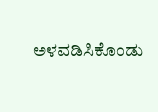ಅಳವಡಿಸಿಕೊಂಡು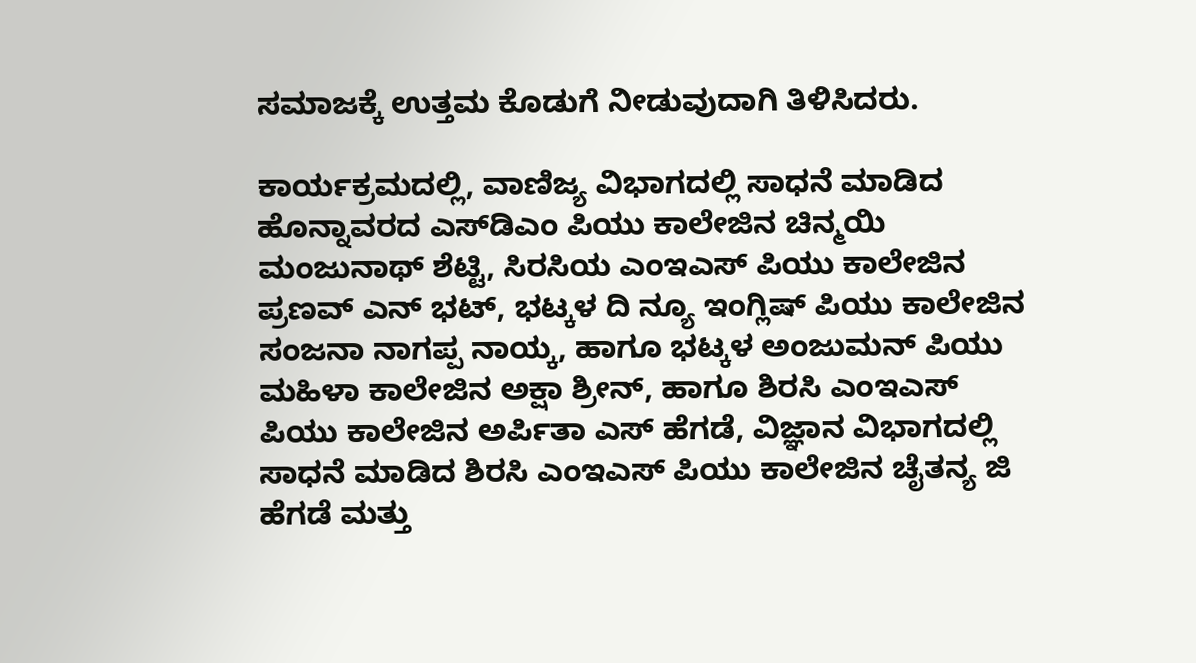ಸಮಾಜಕ್ಕೆ ಉತ್ತಮ ಕೊಡುಗೆ ನೀಡುವುದಾಗಿ ತಿಳಿಸಿದರು.

ಕಾರ್ಯಕ್ರಮದಲ್ಲಿ, ವಾಣಿಜ್ಯ ವಿಭಾಗದಲ್ಲಿ ಸಾಧನೆ ಮಾಡಿದ ಹೊನ್ನಾವರದ ಎಸ್‌ಡಿಎಂ ಪಿಯು ಕಾಲೇಜಿನ ಚಿನ್ಮಯಿ ಮಂಜುನಾಥ್ ಶೆಟ್ಟಿ, ಸಿರಸಿಯ ಎಂಇಎಸ್ ಪಿಯು ಕಾಲೇಜಿನ ಪ್ರಣವ್ ಎನ್ ಭಟ್, ಭಟ್ಕಳ ದಿ ನ್ಯೂ ಇಂಗ್ಲಿಷ್ ಪಿಯು ಕಾಲೇಜಿನ ಸಂಜನಾ ನಾಗಪ್ಪ ನಾಯ್ಕ, ಹಾಗೂ ಭಟ್ಕಳ ಅಂಜುಮನ್ ಪಿಯು ಮಹಿಳಾ ಕಾಲೇಜಿನ ಅಕ್ಷಾ ಶ್ರೀನ್, ಹಾಗೂ ಶಿರಸಿ ಎಂಇಎಸ್ ಪಿಯು ಕಾಲೇಜಿನ ಅರ್ಪಿತಾ ಎಸ್ ಹೆಗಡೆ, ವಿಜ್ಞಾನ ವಿಭಾಗದಲ್ಲಿ ಸಾಧನೆ ಮಾಡಿದ ಶಿರಸಿ ಎಂಇಎಸ್ ಪಿಯು ಕಾಲೇಜಿನ ಚೈತನ್ಯ ಜಿ ಹೆಗಡೆ ಮತ್ತು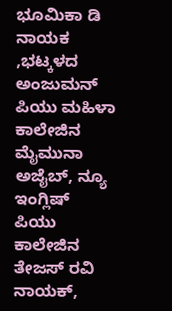ಭೂಮಿಕಾ ಡಿ ನಾಯಕ ,ಭಟ್ಕಳದ ಅಂಜುಮನ್ ಪಿಯು ಮಹಿಳಾ ಕಾಲೇಜಿನ ಮೈಮುನಾ ಅಜೈಬ್, ನ್ಯೂ ಇಂಗ್ಲಿಷ್ ಪಿಯು ಕಾಲೇಜಿನ ತೇಜಸ್ ರವಿ ನಾಯಕ್,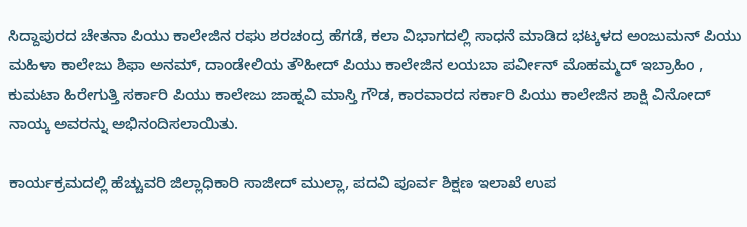ಸಿದ್ದಾಪುರದ ಚೇತನಾ ಪಿಯು ಕಾಲೇಜಿನ ರಘು ಶರಚಂದ್ರ ಹೆಗಡೆ, ಕಲಾ ವಿಭಾಗದಲ್ಲಿ ಸಾಧನೆ ಮಾಡಿದ ಭಟ್ಕಳದ ಅಂಜುಮನ್ ಪಿಯು ಮಹಿಳಾ ಕಾಲೇಜು ಶಿಫಾ ಅನಮ್, ದಾಂಡೇಲಿಯ ತೌಹೀದ್ ಪಿಯು ಕಾಲೇಜಿನ ಲಯಬಾ ಪರ್ವೀನ್ ಮೊಹಮ್ಮದ್ ಇಬ್ರಾಹಿಂ , ಕುಮಟಾ ಹಿರೇಗುತ್ತಿ ಸರ್ಕಾರಿ ಪಿಯು ಕಾಲೇಜು ಜಾಹ್ನವಿ ಮಾಸ್ತಿ ಗೌಡ, ಕಾರವಾರದ ಸರ್ಕಾರಿ ಪಿಯು ಕಾಲೇಜಿನ ಶಾಕ್ಷಿ ವಿನೋದ್ ನಾಯ್ಕ ಅವರನ್ನು ಅಭಿನಂದಿಸಲಾಯಿತು.

ಕಾರ್ಯಕ್ರಮದಲ್ಲಿ ಹೆಚ್ಚುವರಿ ಜಿಲ್ಲಾಧಿಕಾರಿ ಸಾಜೀದ್ ಮುಲ್ಲಾ, ಪದವಿ ಪೂರ್ವ ಶಿಕ್ಷಣ ಇಲಾಖೆ ಉಪ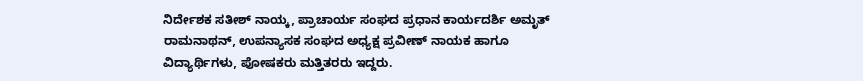ನಿರ್ದೇಶಕ ಸತೀಶ್ ನಾಯ್ಕ, ಪ್ರಾಚಾರ್ಯ ಸಂಘದ ಪ್ರಧಾನ ಕಾರ್ಯದರ್ಶಿ ಅಮೃತ್ ರಾಮನಾಥನ್, ಉಪನ್ಯಾಸಕ ಸಂಘದ ಅಧ್ಯಕ್ಷ ಪ್ರವೀಣ್ ನಾಯಕ ಹಾಗೂ ವಿದ್ಯಾರ್ಥಿಗಳು, ಪೋಷಕರು ಮತ್ತಿತರರು ಇದ್ದರು.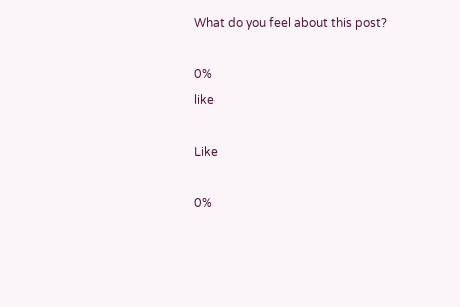What do you feel about this post?

0%
like

Like

0%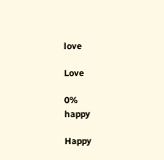love

Love

0%
happy

Happy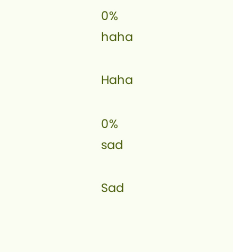0%
haha

Haha

0%
sad

Sad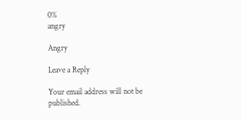0%
angry

Angry

Leave a Reply

Your email address will not be published.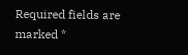Required fields are marked *